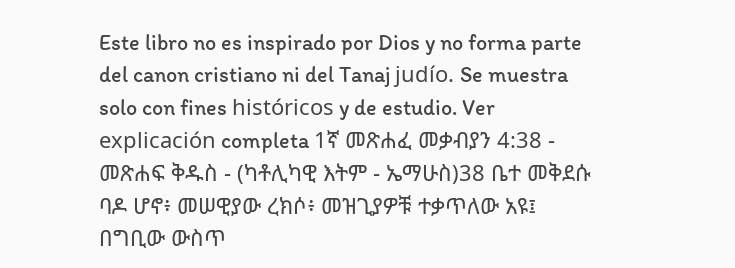Este libro no es inspirado por Dios y no forma parte del canon cristiano ni del Tanaj judío. Se muestra solo con fines históricos y de estudio. Ver explicación completa 1ኛ መጽሐፈ መቃብያን 4:38 - መጽሐፍ ቅዱስ - (ካቶሊካዊ እትም - ኤማሁስ)38 ቤተ መቅደሱ ባዶ ሆኖ፥ መሠዊያው ረክሶ፥ መዝጊያዎቹ ተቃጥለው አዩ፤ በግቢው ውስጥ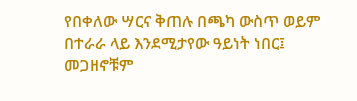የበቀለው ሣርና ቅጠሉ በጫካ ውስጥ ወይም በተራራ ላይ እንደሚታየው ዓይነት ነበር፤ መጋዘኖቹም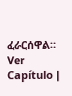ፈራርሰዋል። Ver Capítulo |